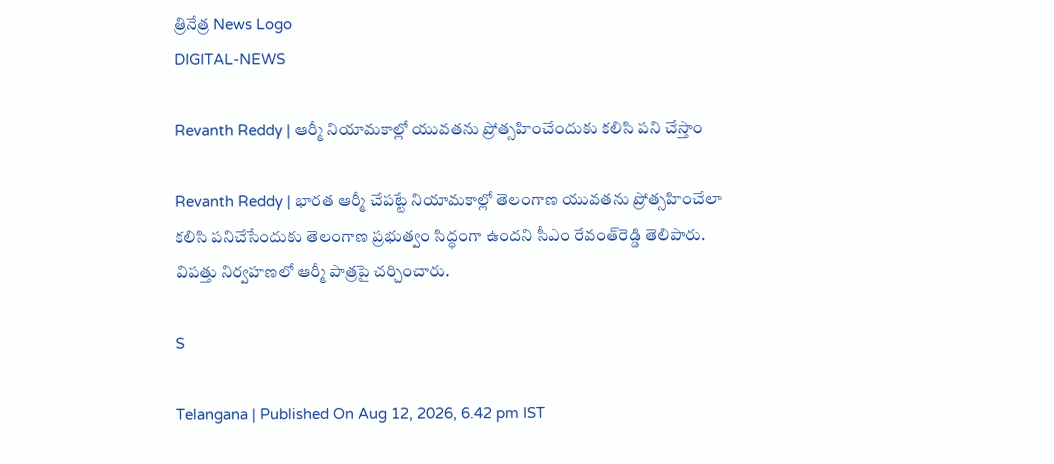త్రినేత్ర News Logo
DIGITAL-NEWS

Revanth Reddy | ఆర్మీ నియామ‌కాల్లో యువ‌త‌ను ప్రోత్స‌హించేందుకు క‌లిసి ప‌ని చేస్తాం

Revanth Reddy | భారత ఆర్మీ చేపట్టే నియామకాల్లో తెలంగాణ యువతను ప్రోత్సహించేలా కలిసి పనిచేసేందుకు తెలంగాణ ప్రభుత్వం సిద్ధంగా ఉందని సీఎం రేవంత్‌రెడ్డి తెలిపారు. విపత్తు నిర్వహణలో ఆర్మీ పాత్రపై చర్చించారు.

S

Telangana | Published On Aug 12, 2026, 6.42 pm IST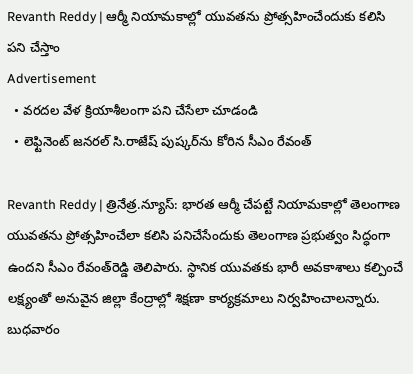Revanth Reddy | ఆర్మీ నియామ‌కాల్లో యువ‌త‌ను ప్రోత్స‌హించేందుకు క‌లిసి ప‌ని చేస్తాం
Advertisement
  • వరదల వేళ క్రియాశీలంగా ప‌ని చేసేలా చూడండి
  • లెఫ్టినెంట్ జనరల్ సి.రాజేష్ పుష్కర్‌ను కోరిన సీఎం రేవంత్

Revanth Reddy | త్రినేత్ర‌.న్యూస్‌: భారత ఆర్మీ చేపట్టే నియామకాల్లో తెలంగాణ యువతను ప్రోత్సహించేలా కలిసి పనిచేసేందుకు తెలంగాణ ప్రభుత్వం సిద్ధంగా ఉందని సీఎం రేవంత్‌రెడ్డి తెలిపారు. స్థానిక యువతకు భారీ అవకాశాలు కల్పించే లక్ష్యంతో అనువైన జిల్లా కేంద్రాల్లో శిక్షణా కార్యక్రమాలు నిర్వహించాలన్నారు. బుధ‌వారం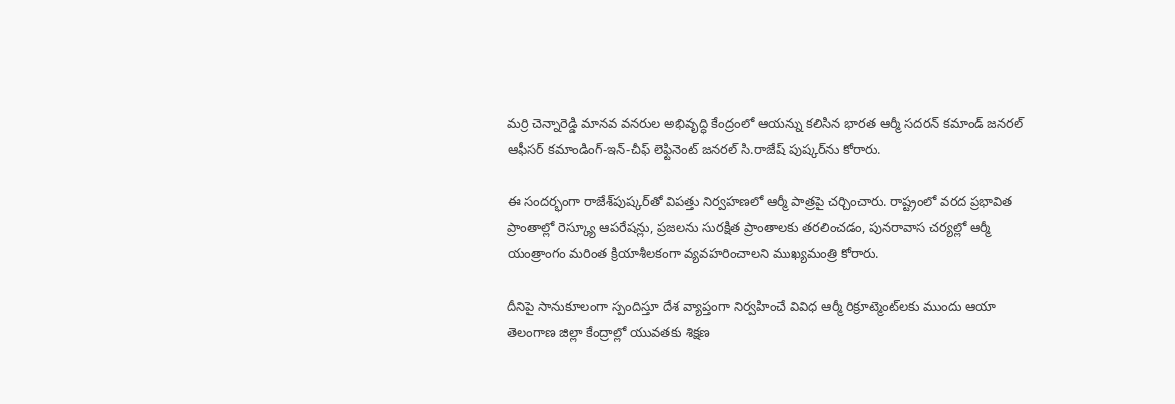మర్రి చెన్నారెడ్డి మానవ వనరుల అభివృద్ధి కేంద్రంలో ఆయ‌న్ను క‌లిసిన భారత ఆర్మీ సదరన్ కమాండ్ జనరల్ ఆఫీసర్ కమాండింగ్-ఇన్-చీఫ్ లెఫ్టినెంట్ జనరల్ సి.రాజేష్ పుష్కర్‌ను కోరారు.

ఈ సంద‌ర్భంగా రాజేశ్‌పుష్క‌ర్‌తో విపత్తు నిర్వహణలో ఆర్మీ పాత్రపై చర్చించారు. రాష్ట్రంలో వరద ప్రభావిత ప్రాంతాల్లో రెస్క్యూ ఆపరేషన్లు, ప్రజలను సురక్షిత ప్రాంతాలకు తరలించడం, పునరావాస చర్యల్లో ఆర్మీ యంత్రాంగం మరింత క్రియాశీలకంగా వ్యవహరించాలని ముఖ్యమంత్రి కోరారు.

దీనిపై సానుకూలంగా స్పందిస్తూ దేశ వ్యాప్తంగా నిర్వహించే వివిధ ఆర్మీ రిక్రూట్మెంట్‌లకు ముందు ఆయా తెలంగాణ జిల్లా కేంద్రాల్లో యువతకు శిక్షణ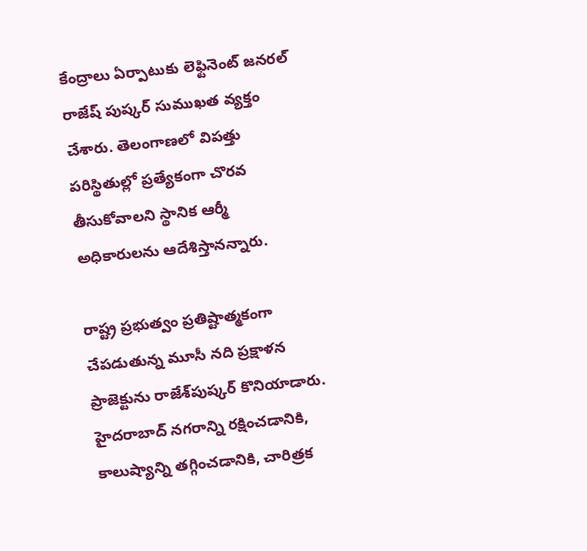కేంద్రాలు ఏర్పాటుకు లెఫ్టినెంట్ జనరల్ రాజేష్ పుష్కర్ సుముఖత వ్యక్తం చేశారు. తెలంగాణలో విపత్తు పరిస్థితుల్లో ప్రత్యేకంగా చొరవ తీసుకోవాలని స్థానిక ఆర్మీ అధికారులను ఆదేశిస్తానన్నారు.

రాష్ట్ర ప్రభుత్వం ప్రతిష్టాత్మకంగా చేపడుతున్న మూసీ నది ప్రక్షాళన ప్రాజెక్టును రాజేశ్‌పుష్క‌ర్‌ కొనియాడారు. హైదరాబాద్ నగరాన్ని రక్షించడానికి, కాలుష్యాన్ని తగ్గించడానికి, చారిత్రక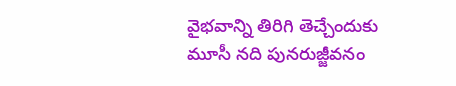వైభవాన్ని తిరిగి తెచ్చేందుకు మూసీ నది పునరుజ్జీవనం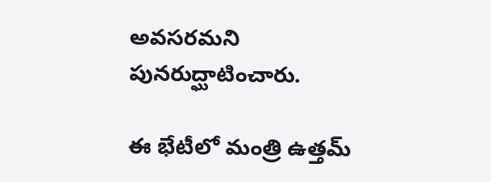అవసరమ‌ని పున‌రుద్ఘాటించారు.

ఈ భేటీలో మంత్రి ఉత్త‌మ్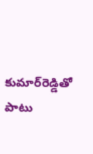కుమార్‌రెడ్డితో పాటు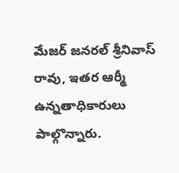మేజర్ జనరల్ శ్రీనివాస్ రావు, ఇతర ఆర్మీ ఉన్నతాధికారులు పాల్గొన్నారు.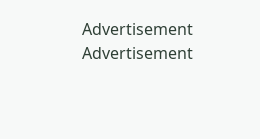Advertisement
Advertisement